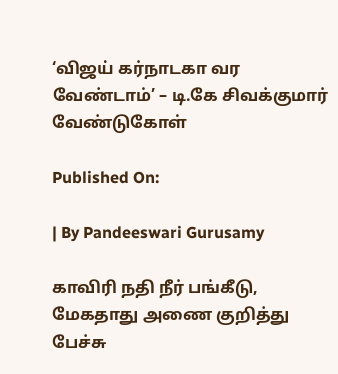‘விஜய் கர்நாடகா வர வேண்டாம்’ – டி.கே சிவக்குமார் வேண்டுகோள்

Published On:

| By Pandeeswari Gurusamy

காவிரி நதி நீர் பங்கீடு, மேகதாது அணை குறித்து பேச்சு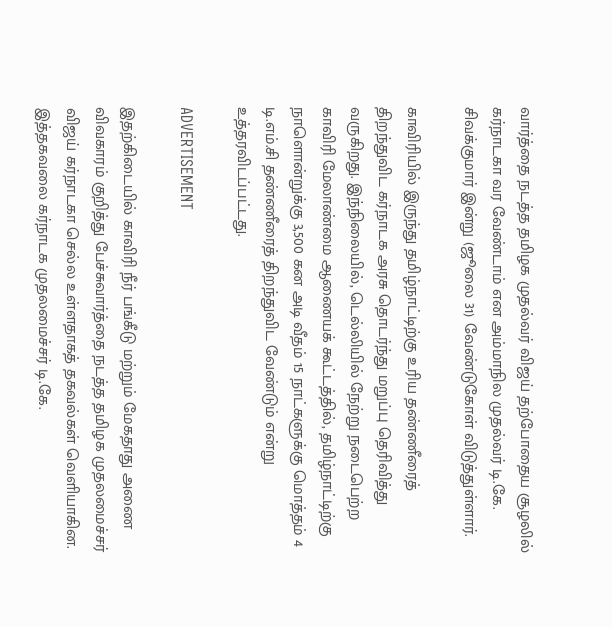வார்த்தை நடத்த தமிழக முதல்வர் விஜய் தற்போதைய சூழலில் கர்நாடகா வர வேண்டாம் என அம்மாநில முதல்வர் டி.கே. சிவக்குமார் இன்று (ஜூலை 31) வேண்டுகோள் விடுத்துள்ளார்.

காவிரியில் இருந்து தமிழ்நாட்டிற்கு உரிய தண்ணீரைத் திறந்துவிட கர்நாடக அரசு தொடர்ந்து மறுப்பு தெரிவித்து வருகிறது. இந்நிலையில், டெல்லியில் நேற்று நடைபெற்ற காவிரி மேலாண்மை ஆணையக் கூட்டத்தில், தமிழ்நாட்டிற்கு நாளொன்றுக்கு 3,500 கன அடி வீதம் 15 நாட்களுக்கு மொத்தம் 4 டி.எம்.சி தண்ணீரைத் திறந்துவிட வேண்டும் என்று உத்தரவிடப்பட்டது.

ADVERTISEMENT

இதற்கிடையில் காவிரி நீர் பங்கீடு மற்றும் மேகதாது அணை விவகாரம் குறித்து பேச்சுவார்த்தை நடத்த தமிழக முதலமைச்சர் விஜய் கர்நாடகா செல்ல உள்ளதாகத் தகவல்கள் வெளியாகின. இத்தகவலை கர்நாடக முதலமைச்சர் டி.கே.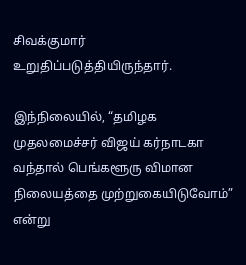சிவக்குமார் உறுதிப்படுத்தியிருந்தார்.

இந்நிலையில், “தமிழக முதலமைச்சர் விஜய் கர்நாடகா வந்தால் பெங்களூரு விமான நிலையத்தை முற்றுகையிடுவோம்” என்று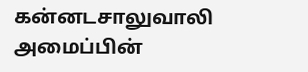கன்னடசாலுவாலி அமைப்பின்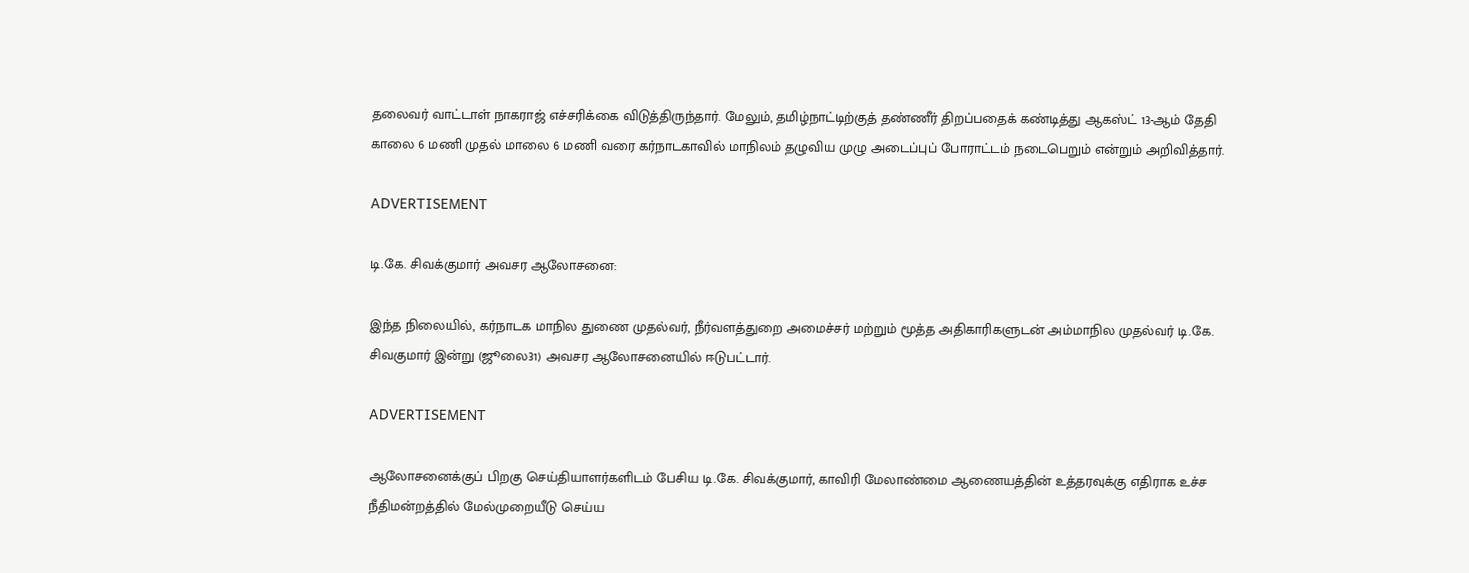தலைவர் வாட்டாள் நாகராஜ் எச்சரிக்கை விடுத்திருந்தார். மேலும், தமிழ்நாட்டிற்குத் தண்ணீர் திறப்பதைக் கண்டித்து ஆகஸ்ட் 13-ஆம் தேதி காலை 6 மணி முதல் மாலை 6 மணி வரை கர்நாடகாவில் மாநிலம் தழுவிய முழு அடைப்புப் போராட்டம் நடைபெறும் என்றும் அறிவித்தார்.

ADVERTISEMENT

டி.கே. சிவக்குமார் அவசர ஆலோசனை:

இந்த நிலையில், கர்நாடக மாநில துணை முதல்வர், நீர்வளத்துறை அமைச்சர் மற்றும் மூத்த அதிகாரிகளுடன் அம்மாநில முதல்வர் டி.கே. சிவகுமார் இன்று (ஜூலை31) அவசர ஆலோசனையில் ஈடுபட்டார்.

ADVERTISEMENT

ஆலோசனைக்குப் பிறகு செய்தியாளர்களிடம் பேசிய டி.கே. சிவக்குமார், காவிரி மேலாண்மை ஆணையத்தின் உத்தரவுக்கு எதிராக உச்ச நீதிமன்றத்தில் மேல்முறையீடு செய்ய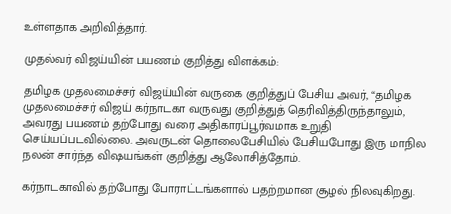உள்ளதாக அறிவித்தார்.

முதல்வர் விஜய்யின் பயணம் குறித்து விளக்கம்:

தமிழக முதலமைச்சர் விஜய்யின் வருகை குறித்துப் பேசிய அவர், “தமிழக முதலமைச்சர் விஜய் கர்நாடகா வருவது குறித்துத் தெரிவித்திருந்தாலும், அவரது பயணம் தற்போது வரை அதிகாரப்பூர்வமாக உறுதி செய்யப்படவில்லை. அவருடன் தொலைபேசியில் பேசியபோது இரு மாநில நலன் சார்ந்த விஷயங்கள் குறித்து ஆலோசித்தோம்.

கர்நாடகாவில் தற்போது போராட்டங்களால் பதற்றமான சூழல் நிலவுகிறது.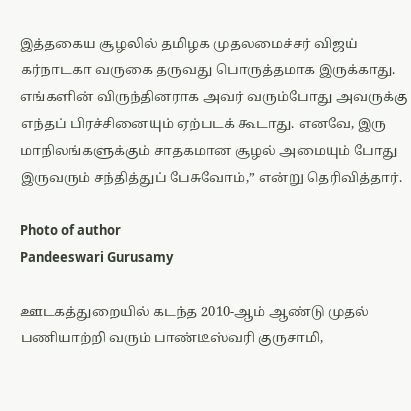இத்தகைய சூழலில் தமிழக முதலமைச்சர் விஜய் கர்நாடகா வருகை தருவது பொருத்தமாக இருக்காது. எங்களின் விருந்தினராக அவர் வரும்போது அவருக்கு எந்தப் பிரச்சினையும் ஏற்படக் கூடாது. எனவே, இரு மாநிலங்களுக்கும் சாதகமான சூழல் அமையும் போது இருவரும் சந்தித்துப் பேசுவோம்,” என்று தெரிவித்தார்.

Photo of author
Pandeeswari Gurusamy

ஊடகத்துறையில் கடந்த 2010-ஆம் ஆண்டு முதல் பணியாற்றி வரும் பாண்டீஸ்வரி குருசாமி,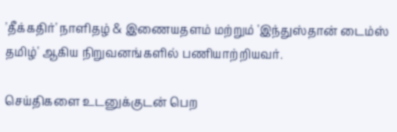'தீக்கதிர்' நாளிதழ் & இணையதளம் மற்றும் 'இந்துஸ்தான் டைம்ஸ் தமிழ்' ஆகிய நிறுவனங்களில் பணியாற்றியவர்.

செய்திகளை உடனுக்குடன் பெற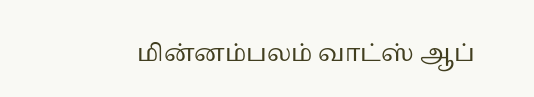மின்னம்பலம் வாட்ஸ் ஆப்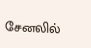சேனலில்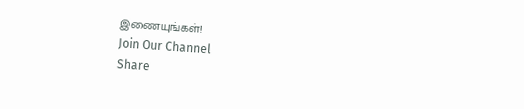இணையுங்கள்!
Join Our Channel
Share